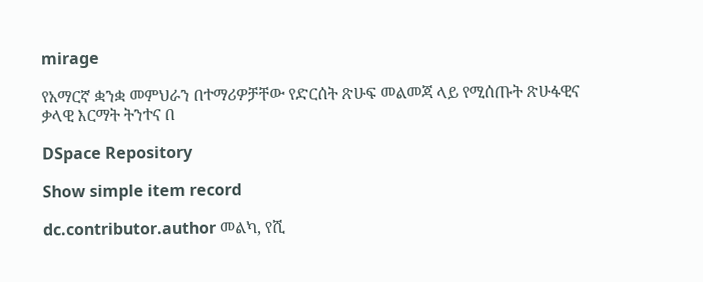mirage

የአማርኛ ቋንቋ መምህራን በተማሪዎቻቸው የድርሰት ጽሁፍ መልመጃ ላይ የሚሰጡት ጽሁፋዊና ቃላዊ እርማት ትንተና በ

DSpace Repository

Show simple item record

dc.contributor.author መልካ, የሺ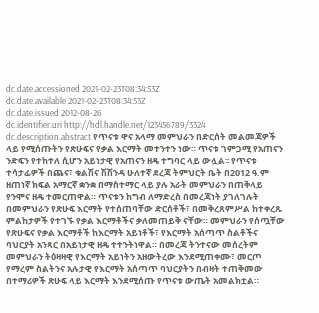dc.date.accessioned 2021-02-23T08:34:53Z
dc.date.available 2021-02-23T08:34:53Z
dc.date.issued 2012-08-26
dc.identifier.uri http://hdl.handle.net/123456789/3324
dc.description.abstract የጥናቱ ዋና አላማ መምህራን በድርሰት መልመጃዎች ላይ የሚሰጡትን የጽሁፍና የቃል እርማት መተንተን ነው። ጥናቱ ገምጋሚ የአጠናን ንድፍን የተከተለ ሲሆን አይነታዊ የአጠናን ዘዴ ተግባር ላይ ውሏል፡፡ የጥናቱ ተሳታፊዎች በጨና፣ ቁልሽና ሽሽንዳ ሁለተኛ ደረጃ ትምህርት ቤት በ2012 ዓ.ም ዘጠነኛ ክፍል አማርኛ ቋንቋ በማስተማር ላይ ያሉ አራት መምህራን በጠቅላይ የንሞና ዘዴ ተመርጠዋል። ጥናቱን ከግብ ለማድረስ በመረጃነት ያገለገሉት በመምህራን የጽሁፍ እርማት የተሰጠባቸው ድርሰቶች፣ በመቅረጸምሥል ከተቀረጹ ምልከታዎች የተገኙ የቃል እርማቶችና ቃለመጠይቅ ናቸው። መምህራን የሰጧቸው የጽሁፍና የቃል እርማቶች ከእርማት አይነቶች፣ የእርማት አሰጣጥ ስልቶችና ባህርያት አንጻር በአይነታዊ ዘዴ ተተንትነዋል። በመረጃ ትንተናው መሰረትም መምህራን ትዕዛዛዊ የእርማት አይነትን አዘውትረው እንደሚጠቀሙ፣ መርጦ የማረም ስልትንና አሉታዊ የእርማት አሰጣጥ ባህርያትን በብዛት ተጠቅመው በተማሪዎች ጽሁፍ ላይ እርማት እንደሚሰጡ የጥናቱ ውጤት አመልክቷል።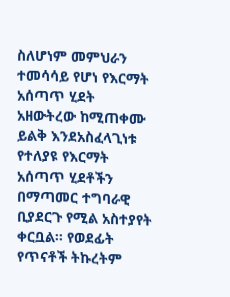ስለሆነም መምህራን ተመሳሳይ የሆነ የእርማት አሰጣጥ ሂደት አዘውትረው ከሚጠቀሙ ይልቅ እንደአስፈላጊነቱ የተለያዩ የእርማት አሰጣጥ ሂደቶችን በማጣመር ተግባራዊ ቢያደርጉ የሚል አስተያየት ቀርቧል፡፡ የወደፊት የጥናቶች ትኩረትም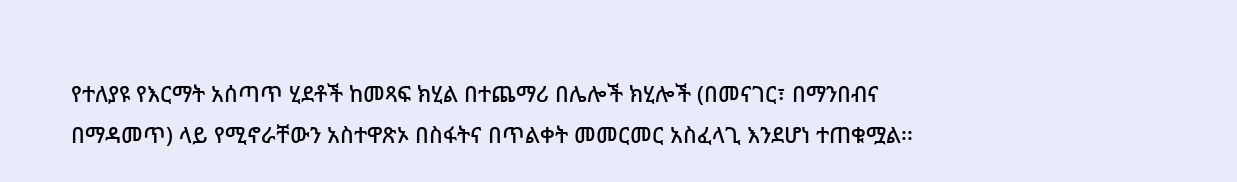የተለያዩ የእርማት አሰጣጥ ሂደቶች ከመጻፍ ክሂል በተጨማሪ በሌሎች ክሂሎች (በመናገር፣ በማንበብና በማዳመጥ) ላይ የሚኖራቸውን አስተዋጽኦ በስፋትና በጥልቀት መመርመር አስፈላጊ እንደሆነ ተጠቁሟል፡፡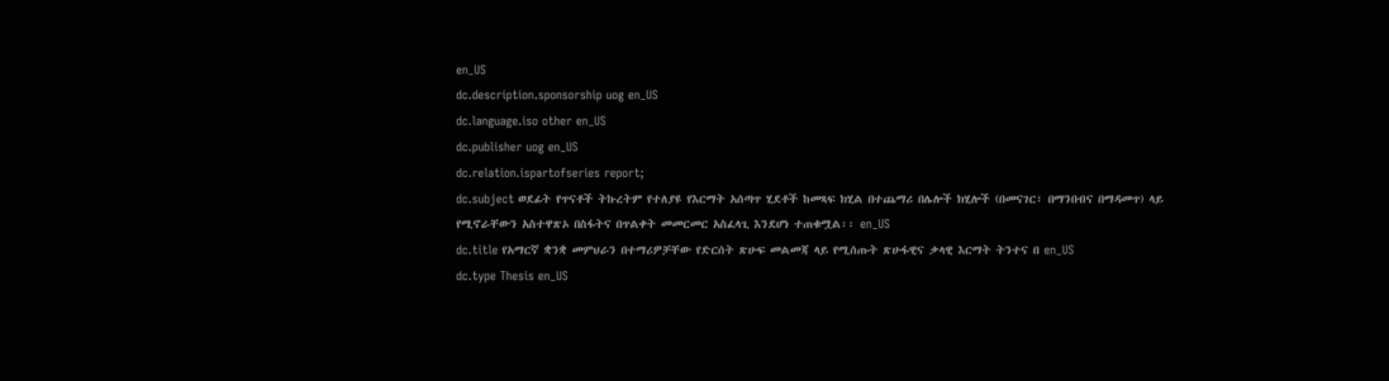en_US
dc.description.sponsorship uog en_US
dc.language.iso other en_US
dc.publisher uog en_US
dc.relation.ispartofseries report;
dc.subject ወደፊት የጥናቶች ትኩረትም የተለያዩ የእርማት አሰጣጥ ሂደቶች ከመጻፍ ክሂል በተጨማሪ በሌሎች ክሂሎች (በመናገር፣ በማንበብና በማዳመጥ) ላይ የሚኖራቸውን አስተዋጽኦ በስፋትና በጥልቀት መመርመር አስፈላጊ እንደሆነ ተጠቁሟል፡፡ en_US
dc.title የአማርኛ ቋንቋ መምህራን በተማሪዎቻቸው የድርሰት ጽሁፍ መልመጃ ላይ የሚሰጡት ጽሁፋዊና ቃላዊ እርማት ትንተና በ en_US
dc.type Thesis en_US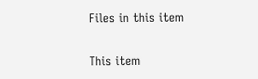Files in this item

This item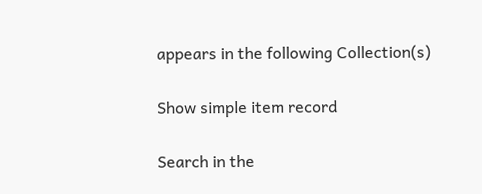appears in the following Collection(s)

Show simple item record

Search in the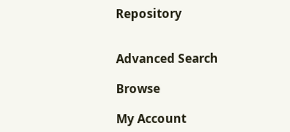Repository


Advanced Search

Browse

My Account